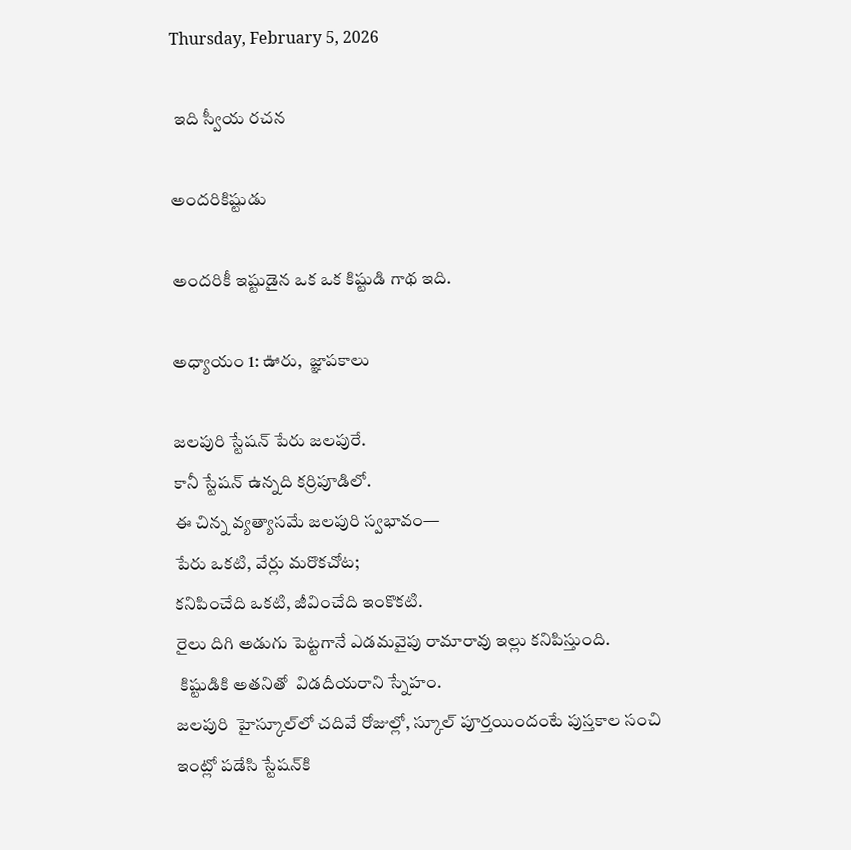Thursday, February 5, 2026

 ఇది స్వీయ రచన

అందరికిష్టుడు

అందరికీ ఇష్టుడైన ఒక ఒక కిష్టుడి గాథ ఇది.

అధ్యాయం 1: ఊరు,  జ్ఞాపకాలు

జలపురి స్టేషన్ పేరు జలపురే.
కానీ స్టేషన్ ఉన్నది కర్రిపూడిలో.
ఈ చిన్న వ్యత్యాసమే జలపురి స్వభావం—
పేరు ఒకటి, వేర్లు మరొకచోట;
కనిపించేది ఒకటి, జీవించేది ఇంకొకటి.
రైలు దిగి అడుగు పెట్టగానే ఎడమవైపు రామారావు ఇల్లు కనిపిస్తుంది.
 కిష్టుడికి అతనితో  విడదీయరాని స్నేహం.
జలపురి  హైస్కూల్‌లో చదివే రోజుల్లో, స్కూల్ పూర్తయిందంటే పుస్తకాల సంచి ఇంట్లో పడేసి స్టేషన్‌కి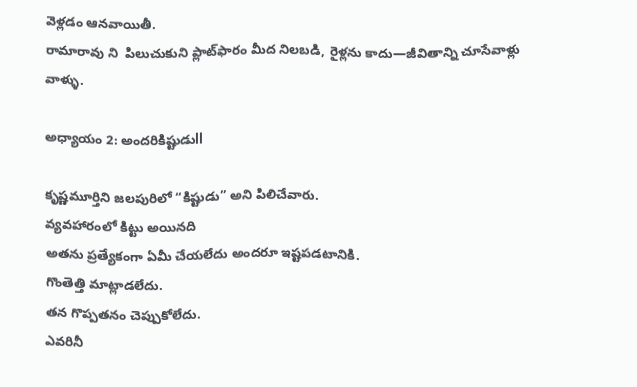వెళ్లడం ఆనవాయితీ.
రామారావు ని  పిలుచుకుని ప్లాట్‌ఫారం మీద నిలబడి, రైళ్లను కాదు—జీవితాన్ని చూసేవాళ్లు వాళ్ళు.

అధ్యాయం 2: అందరికిష్టుడుll

కృష్ణమూర్తిని జలపురిలో “కిష్టుడు” అని పిలిచేవారు.
వ్యవహారంలో కిట్టు అయినది
అతను ప్రత్యేకంగా ఏమీ చేయలేదు అందరూ ఇష్టపడటానికి.
గొంతెత్తి మాట్లాడలేదు.
తన గొప్పతనం చెప్పుకోలేదు.
ఎవరినీ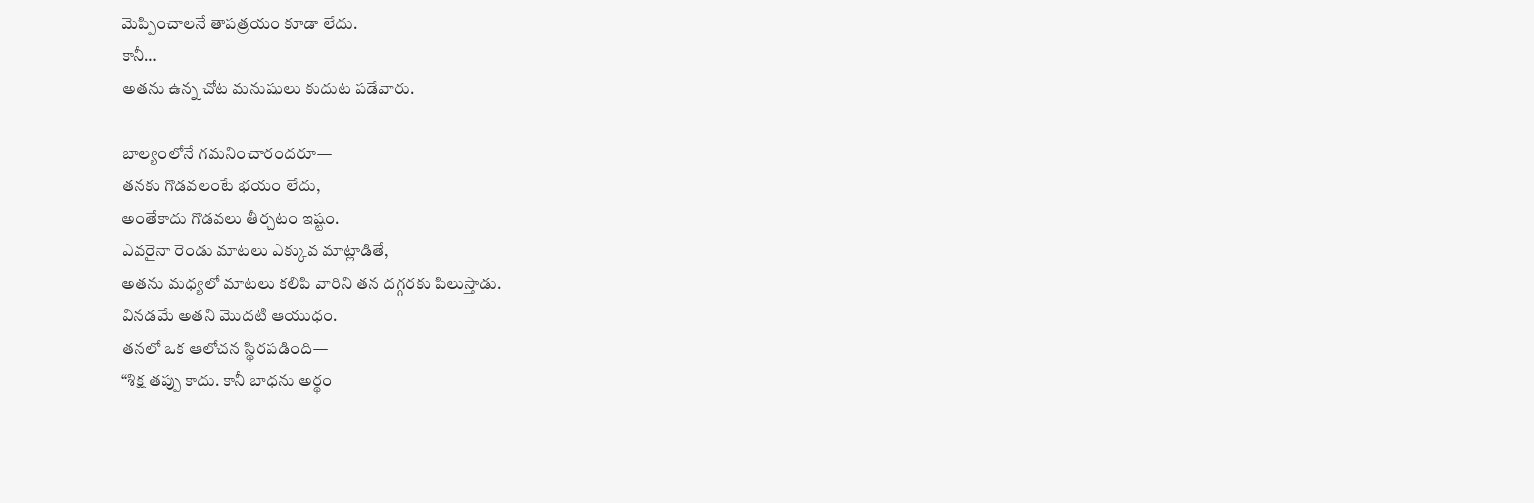మెప్పించాలనే తాపత్రయం కూడా లేదు.
కానీ…
అతను ఉన్న చోట మనుషులు కుదుట పడేవారు.

బాల్యంలోనే గమనించారందరూ—
తనకు గొడవలంటే భయం లేదు,
అంతేకాదు గొడవలు తీర్చటం ఇష్టం.
ఎవరైనా రెండు మాటలు ఎక్కువ మాట్లాడితే,
అతను మధ్యలో మాటలు కలిపి వారిని తన దగ్గరకు పిలుస్తాడు.
వినడమే అతని మొదటి ఆయుధం.
తనలో ఒక ఆలోచన స్థిరపడింది—
“శిక్ష తప్పు కాదు. కానీ బాధను అర్థం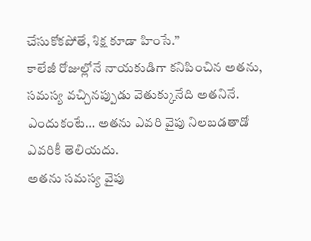చేసుకోకపోతే, శిక్ష కూడా హింసే.”
కాలేజీ రోజుల్లోనే నాయకుడిగా కనిపించిన అతను,
సమస్య వచ్చినప్పుడు వెతుక్కునేది అతనినే.
ఎందుకంటే… అతను ఎవరి వైపు నిలబడతాడో ఎవరికీ తెలియదు.
అతను సమస్య వైపు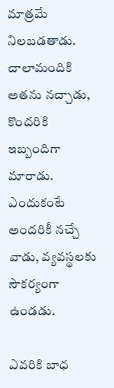మాత్రమే నిలబడతాడు.
చాలామందికి అతను నచ్చాడు,
కొందరికి ఇబ్బందిగా మారాడు.
ఎందుకంటే అందరికీ నచ్చే వాడు, వ్యవస్థలకు సౌకర్యంగా ఉండడు.

ఎవరికి బాధ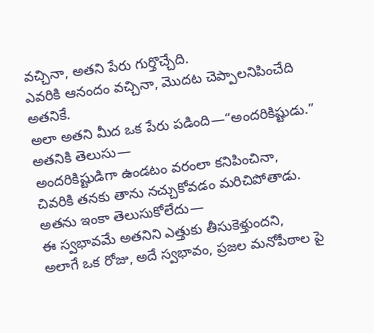వచ్చినా, అతని పేరు గుర్తొచ్చేది.
ఎవరికి ఆనందం వచ్చినా, మొదట చెప్పాలనిపించేది అతనికే.
అలా అతని మీద ఒక పేరు పడింది—“అందరికిష్టుడు.”
అతనికి తెలుసు—
అందరికిష్టుడిగా ఉండటం వరంలా కనిపించినా,
చివరికి తనకు తాను నచ్చుకోవడం మరిచిపోతాడు.
అతను ఇంకా తెలుసుకోలేదు—
ఈ స్వభావమే అతనిని ఎత్తుకు తీసుకెళ్తుందని,
అలాగే ఒక రోజు, అదే స్వభావం, ప్రజల మనోపీఠాల పై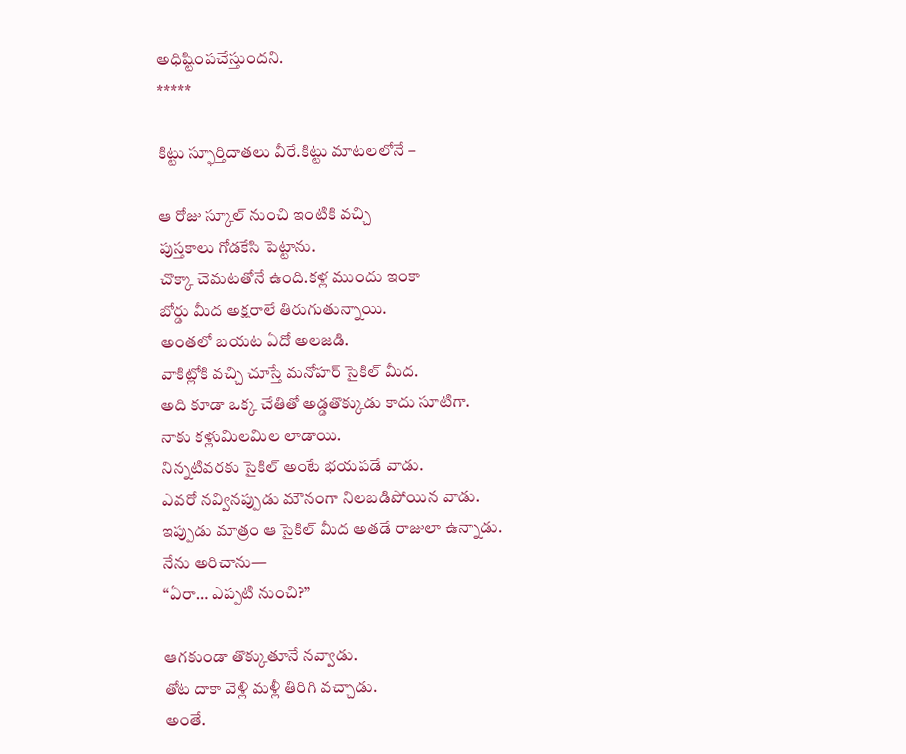అధిష్టింపచేస్తుందని.
*****

కిట్టు స్ఫూర్తిదాతలు వీరే.కిట్టు మాటలలోనే –

ఆ రోజు స్కూల్ నుంచి ఇంటికి వచ్చి
పుస్తకాలు గోడకేసి పెట్టాను.
చొక్కా చెమటతోనే ఉంది.కళ్ల ముందు ఇంకా
బోర్డు మీద అక్షరాలే తిరుగుతున్నాయి.
అంతలో బయట ఏదో అలజడి.
వాకిట్లోకి వచ్చి చూస్తే మనోహర్‌ సైకిల్ మీద.
అది కూడా ఒక్క చేతితో అడ్డతొక్కుడు కాదు సూటిగా.
నాకు కళ్లుమిలమిల లాడాయి.
నిన్నటివరకు సైకిల్ అంటే భయపడే వాడు.
ఎవరో నవ్వినప్పుడు మౌనంగా నిలబడిపోయిన వాడు.
ఇప్పుడు మాత్రం ఆ సైకిల్ మీద అతడే రాజులా ఉన్నాడు.
నేను అరిచాను—
“ఏరా… ఎప్పటి నుంచి?”

ఆగకుండా తొక్కుతూనే నవ్వాడు.
తోట దాకా వెళ్లి మళ్లీ తిరిగి వచ్చాడు.
అంతే.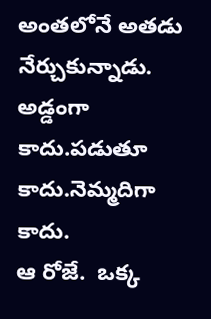అంతలోనే అతడు నేర్చుకున్నాడు.
అడ్డంగా కాదు.పడుతూ కాదు.నెమ్మదిగా కాదు.
ఆ రోజే.  ఒక్క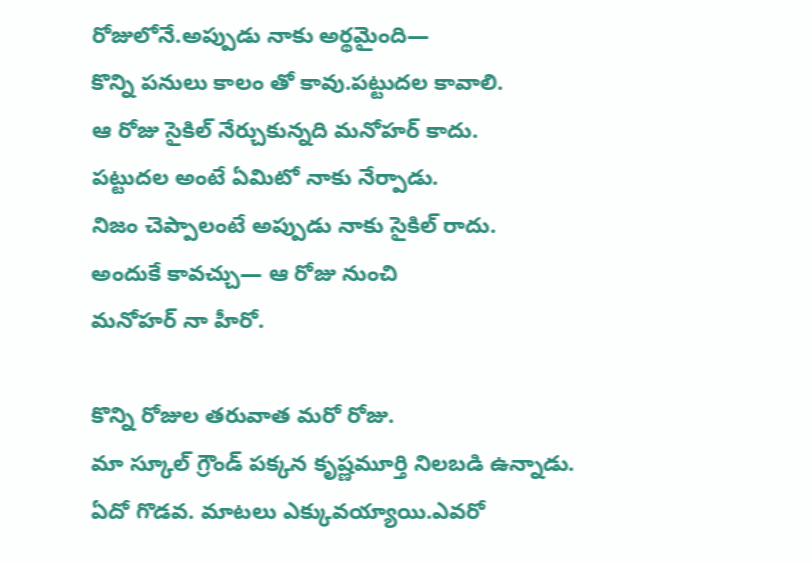రోజులోనే.అప్పుడు నాకు అర్థమైంది—
కొన్ని పనులు కాలం తో కావు.పట్టుదల కావాలి.
ఆ రోజు సైకిల్ నేర్చుకున్నది మనోహర్ కాదు.
పట్టుదల అంటే ఏమిటో నాకు నేర్పాడు.
నిజం చెప్పాలంటే అప్పుడు నాకు సైకిల్ రాదు.
అందుకే కావచ్చు— ఆ రోజు నుంచి
మనోహర్ నా హీరో.

కొన్ని రోజుల తరువాత మరో రోజు.
మా స్కూల్ గ్రౌండ్ పక్కన కృష్ణమూర్తి నిలబడి ఉన్నాడు.
ఏదో గొడవ. మాటలు ఎక్కువయ్యాయి.ఎవరో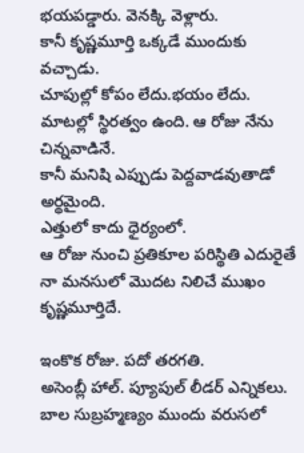భయపడ్డారు. వెనక్కి వెళ్లారు.
కానీ కృష్ణమూర్తి ఒక్కడే ముందుకు వచ్చాడు.
చూపుల్లో కోపం లేదు.భయం లేదు.
మాటల్లో స్థిరత్వం ఉంది. ఆ రోజు నేను చిన్నవాడినే.
కానీ మనిషి ఎప్పుడు పెద్దవాడవుతాడో అర్థమైంది.
ఎత్తులో కాదు ధైర్యంలో.
ఆ రోజు నుంచి ప్రతికూల పరిస్థితి ఎదురైతే
నా మనసులో మొదట నిలిచే ముఖం కృష్ణమూర్తిదే.

ఇంకొక రోజు. పదో తరగతి.
అసెంబ్లీ హాల్. ప్యూపుల్ లీడర్ ఎన్నికలు.
బాల సుబ్రహ్మణ్యం ముందు వరుసలో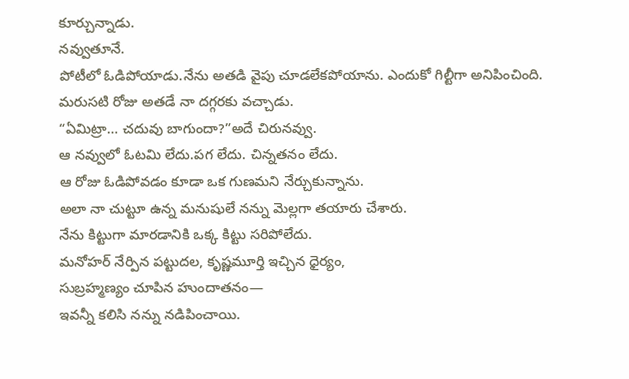కూర్చున్నాడు.
నవ్వుతూనే.
పోటీలో ఓడిపోయాడు.నేను అతడి వైపు చూడలేకపోయాను. ఎందుకో గిల్టీగా అనిపించింది.
మరుసటి రోజు అతడే నా దగ్గరకు వచ్చాడు.
“ఏమిట్రా… చదువు బాగుందా?”అదే చిరునవ్వు.
ఆ నవ్వులో ఓటమి లేదు.పగ లేదు. చిన్నతనం లేదు.
ఆ రోజు ఓడిపోవడం కూడా ఒక గుణమని నేర్చుకున్నాను.
అలా నా చుట్టూ ఉన్న మనుషులే నన్ను మెల్లగా తయారు చేశారు.
నేను కిట్టుగా మారడానికి ఒక్క కిట్టు సరిపోలేదు.
మనోహర్ నేర్పిన పట్టుదల, కృష్ణమూర్తి ఇచ్చిన ధైర్యం,
సుబ్రహ్మణ్యం చూపిన హుందాతనం—
ఇవన్నీ కలిసి నన్ను నడిపించాయి.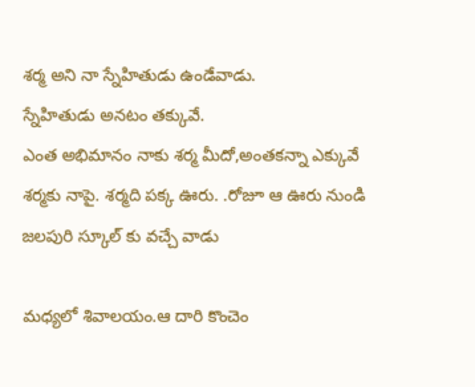శర్మ అని నా స్నేహితుడు ఉండేవాడు.
స్నేహితుడు అనటం తక్కువే.
ఎంత అభిమానం నాకు శర్మ మీదో,అంతకన్నా ఎక్కువే
శర్మకు నాపై. శర్మది పక్క ఊరు. .రోజూ ఆ ఊరు నుండి జలపురి స్కూల్ కు వచ్చే వాడు

మధ్యలో శివాలయం.ఆ దారి కొంచెం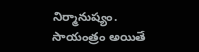నిర్మానుష్యం.
సాయంత్రం అయితే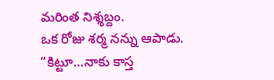మరింత నిశ్శబ్దం.
ఒక రోజు శర్మ నన్ను ఆపాడు.
“కిట్టూ…నాకు కాస్త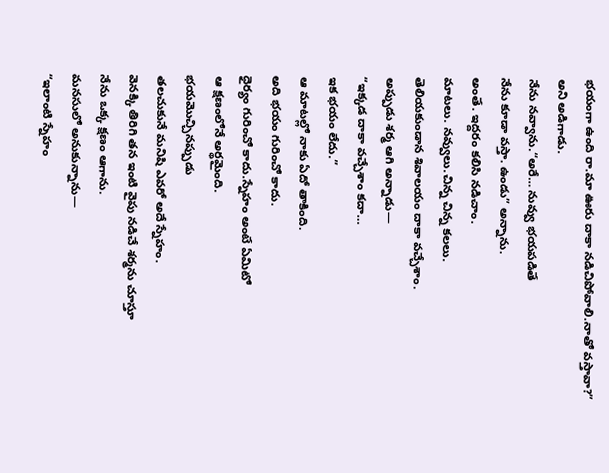భయంగా ఉంది రా.మా ఊరు దాకా నడిచిపోవాలి.నాతో వస్తావా?”
అని అడిగాడు.
నేను నవ్వాను.“అరే… నువ్వు భయపడితే
నేను కూడా వస్తా. ఉండు” అన్నాను.
అంతే. ఇద్దరం కలిసి నడిచాం.
మాటలు. నవ్వులు.చిన్న చిన్న కలలు.
తెలియకుండాన శివాలయం దాకా వచ్చేశాం.
అప్పుడు శర్మ ఆగి అన్నాడు—
“ఇక్కడ దాకా వచ్చేశాం కదా…
ఇక భయం లేదు.”
ఆ మాటల్లో నాకు ఏదో తాకింది.
అది భయం గురించో కాదు.
ధైర్యం గురించో కాదు.స్నేహం అంటే ఏమిటో
ఆ క్షణంలోనే అర్థమైంది.
భయమొచ్చినప్పుడు
తలచుకునే మనిషి ఎవరో అదే స్నేహం.
వెనక్కి తిరిగి తన ఇంటి వైపు నడిచే శర్మను చూస్తూ
నేను ఒక్క క్షణం ఆగాను.
మనసులో అనుకున్నాను—
“ఇలాంటి స్నేహం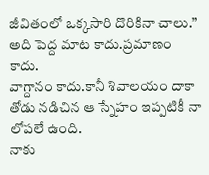జీవితంలో ఒక్కసారి దొరికినా చాలు.”
అది పెద్ద మాట కాదు.ప్రమాణం కాదు.
వాగ్దానం కాదు.కానీ శివాలయం దాకా
తోడు నడిచిన ఆ స్నేహం ఇప్పటికీ నా లోపలే ఉంది.
నాకు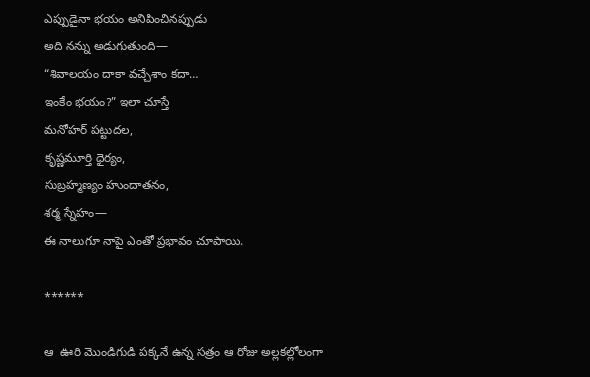ఎప్పుడైనా భయం అనిపించినప్పుడు
అది నన్ను అడుగుతుంది—
“శివాలయం దాకా వచ్చేశాం కదా…
ఇంకేం భయం?” ఇలా చూస్తే
మనోహర్ పట్టుదల,
కృష్ణమూర్తి ధైర్యం,
సుబ్రహ్మణ్యం హుందాతనం,
శర్మ స్నేహం—
ఈ నాలుగూ నాపై ఎంతో ప్రభావం చూపాయి.

******

ఆ  ఊరి మొండిగుడి పక్కనే ఉన్న సత్రం ఆ రోజు అల్లకల్లోలంగా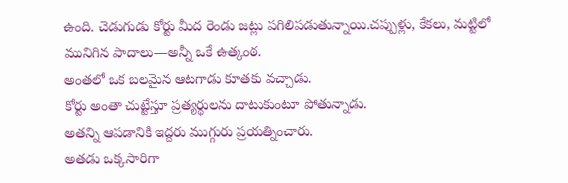ఉంది. చెడుగుడు కోర్టు మీద రెండు జట్లు పగిలిపడుతున్నాయి.చప్పుళ్లు, కేకలు, మట్టిలో మునిగిన పాదాలు—అన్నీ ఒకే ఉత్కంఠ.
అంతలో ఒక బలమైన ఆటగాడు కూతకు వచ్చాడు.
కోర్టు అంతా చుట్టేస్తూ ప్రత్యర్థులను దాటుకుంటూ పోతున్నాడు.
అతన్ని ఆపడానికి ఇద్దరు ముగ్గురు ప్రయత్నించారు.
అతడు ఒక్కసారిగా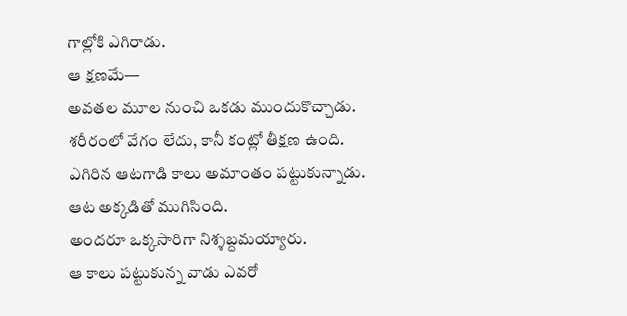గాల్లోకి ఎగిరాడు.
ఆ క్షణమే—
అవతల మూల నుంచి ఒకడు ముందుకొచ్చాడు.
శరీరంలో వేగం లేదు, కానీ కంట్లో తీక్షణ ఉంది.
ఎగిరిన ఆటగాడి కాలు అమాంతం పట్టుకున్నాడు.
ఆట అక్కడితో ముగిసింది.
అందరూ ఒక్కసారిగా నిశ్శబ్దమయ్యారు.
ఆ కాలు పట్టుకున్న వాడు ఎవరో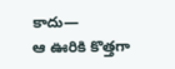కాదు—
ఆ ఊరికి కొత్తగా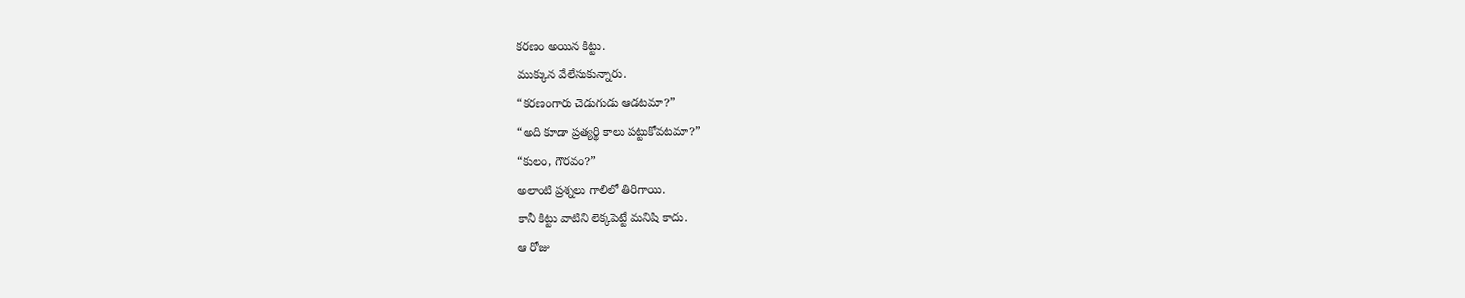కరణం అయిన కిట్టు.
ముక్కున వేలేసుకున్నారు.
“కరణంగారు చెడుగుడు ఆడటమా?”
“అది కూడా ప్రత్యర్థి కాలు పట్టుకోవటమా?”
“కులం, గౌరవం?”
అలాంటి ప్రశ్నలు గాలిలో తిరిగాయి.
కానీ కిట్టు వాటిని లెక్కపెట్టే మనిషి కాదు.
ఆ రోజు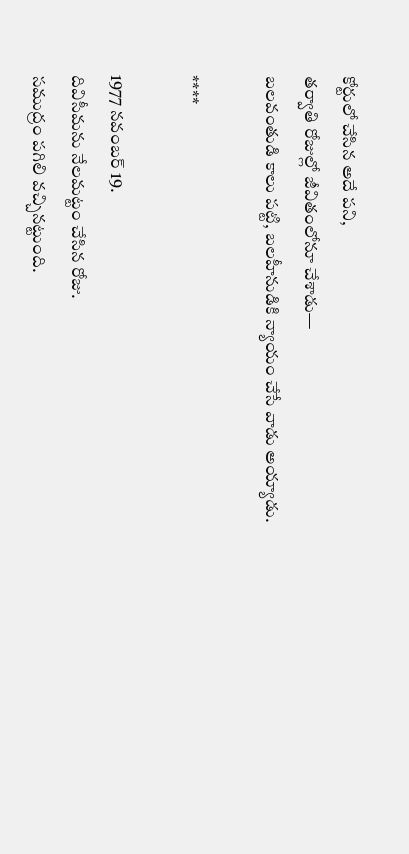కోర్టులో చేసిన అదే పని,
తర్వాతి రోజుల్లో జీవితంలోనూ చేశాడు—
బలవంతుడి కాలు పట్టి, బలహీనుడికి న్యాయం చేసే వాడు అయ్యాడు.

****

1977 నవంబర్ 19.
దివిసీమను నేలమట్టం చేసిన రోజు.
సముద్రం పగిలి వచ్చినట్టుంది.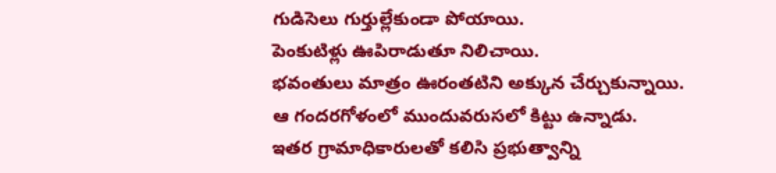గుడిసెలు గుర్తుల్లేకుండా పోయాయి.
పెంకుటిళ్లు ఊపిరాడుతూ నిలిచాయి.
భవంతులు మాత్రం ఊరంతటిని అక్కున చేర్చుకున్నాయి.
ఆ గందరగోళంలో ముందువరుసలో కిట్టు ఉన్నాడు.
ఇతర గ్రామాధికారులతో కలిసి ప్రభుత్వాన్ని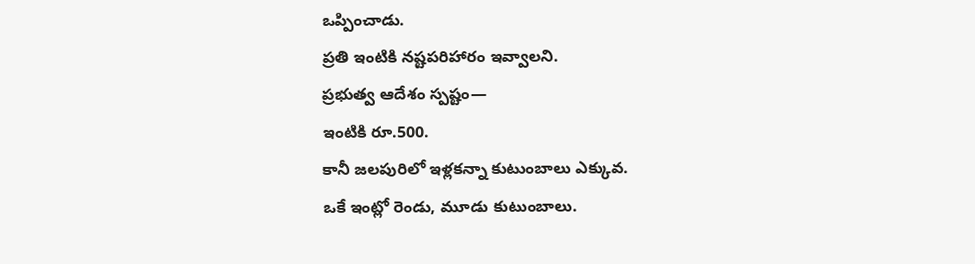ఒప్పించాడు.
ప్రతి ఇంటికి నష్టపరిహారం ఇవ్వాలని.
ప్రభుత్వ ఆదేశం స్పష్టం—
ఇంటికి రూ.500.
కానీ జలపురిలో ఇళ్లకన్నా కుటుంబాలు ఎక్కువ.
ఒకే ఇంట్లో రెండు, మూడు కుటుంబాలు.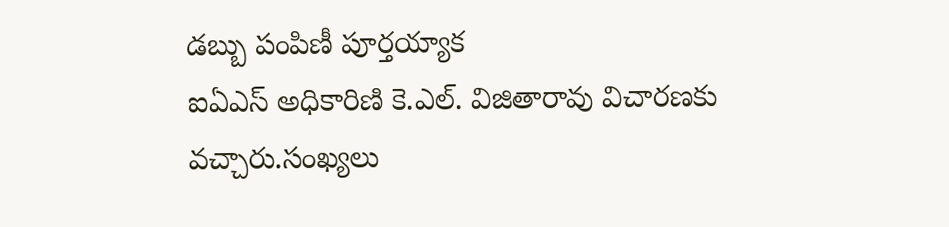డబ్బు పంపిణీ పూర్తయ్యాక
ఐఏఎస్ అధికారిణి కె.ఎల్. విజితారావు విచారణకు వచ్చారు.సంఖ్యలు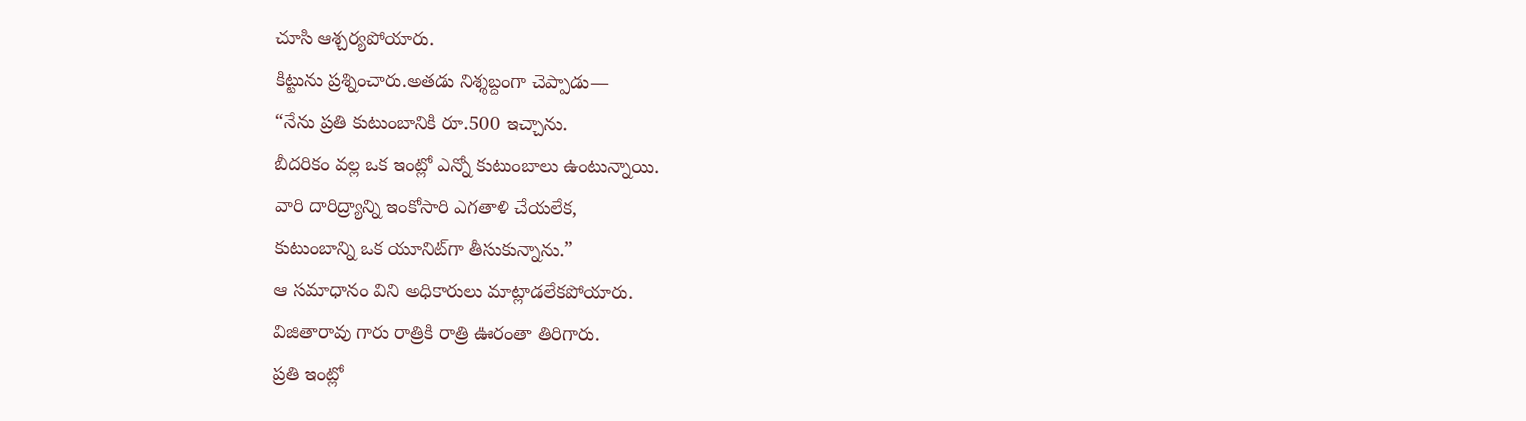చూసి ఆశ్చర్యపోయారు.
కిట్టును ప్రశ్నించారు.అతడు నిశ్శబ్దంగా చెప్పాడు—
“నేను ప్రతి కుటుంబానికి రూ.500 ఇచ్చాను.
బీదరికం వల్ల ఒక ఇంట్లో ఎన్నో కుటుంబాలు ఉంటున్నాయి.
వారి దారిద్ర్యాన్ని ఇంకోసారి ఎగతాళి చేయలేక,
కుటుంబాన్ని ఒక యూనిట్‌గా తీసుకున్నాను.”
ఆ సమాధానం విని అధికారులు మాట్లాడలేకపోయారు.
విజితారావు గారు రాత్రికి రాత్రి ఊరంతా తిరిగారు.
ప్రతి ఇంట్లో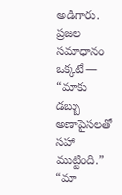అడిగారు.
ప్రజల సమాధానం ఒక్కటే—
“మాకు డబ్బు అణాపైసలతో సహా ముట్టింది.”
“మా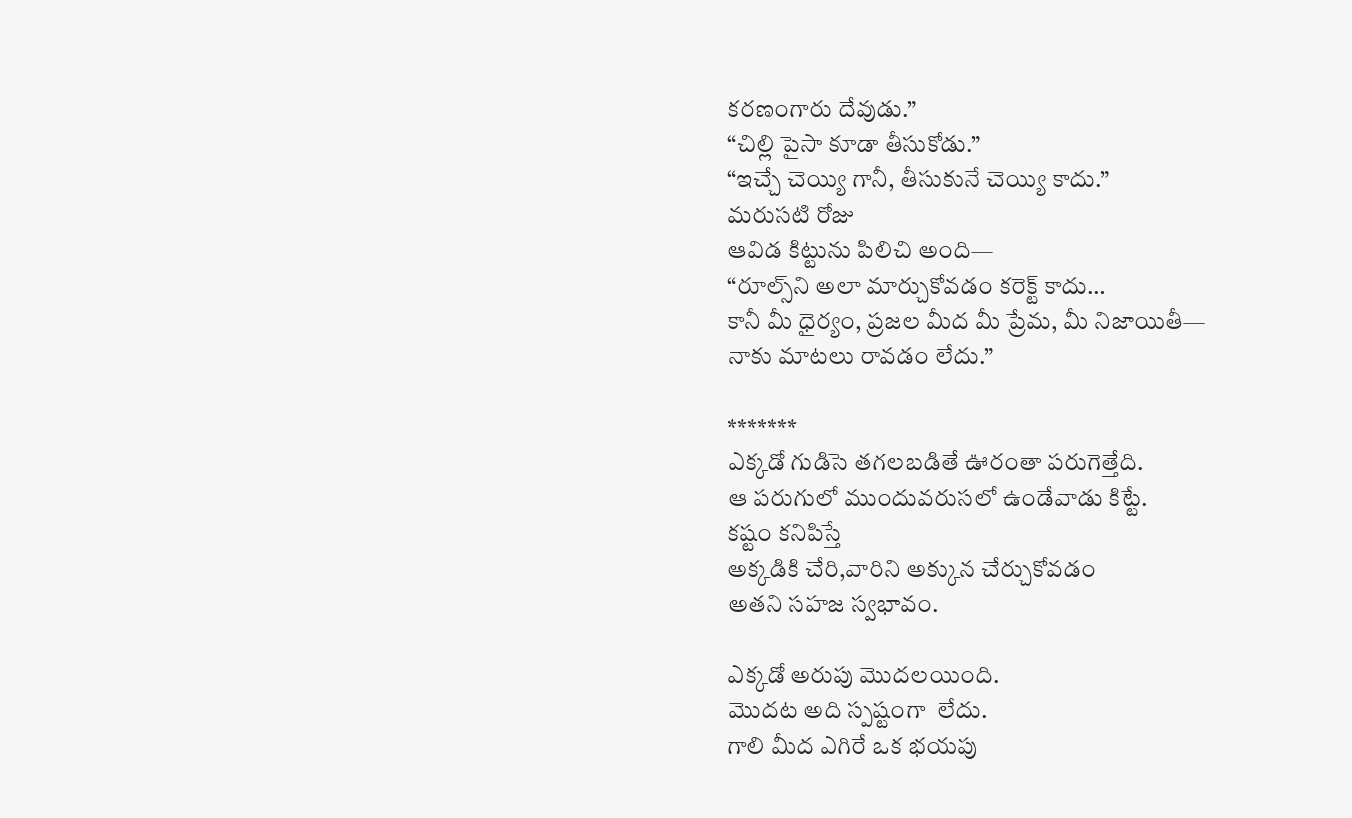కరణంగారు దేవుడు.”
“చిల్లి పైసా కూడా తీసుకోడు.”
“ఇచ్చే చెయ్యి గానీ, తీసుకునే చెయ్యి కాదు.”
మరుసటి రోజు
ఆవిడ కిట్టును పిలిచి అంది—
“రూల్స్‌ని అలా మార్చుకోవడం కరెక్ట్ కాదు…
కానీ మీ ధైర్యం, ప్రజల మీద మీ ప్రేమ, మీ నిజాయితీ—
నాకు మాటలు రావడం లేదు.”

*******
ఎక్కడో గుడిసె తగలబడితే ఊరంతా పరుగెత్తేది.
ఆ పరుగులో ముందువరుసలో ఉండేవాడు కిట్టే.
కష్టం కనిపిస్తే
అక్కడికి చేరి,వారిని అక్కున చేర్చుకోవడం
అతని సహజ స్వభావం.

ఎక్కడో అరుపు మొదలయింది.
మొదట అది స్పష్టంగా  లేదు.
గాలి మీద ఎగిరే ఒక భయపు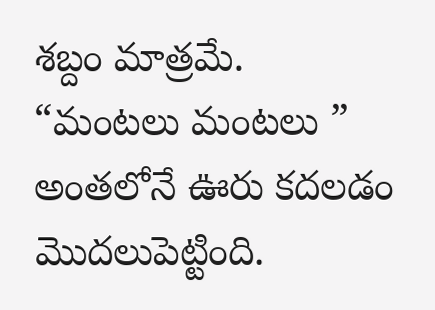శబ్దం మాత్రమే.
“మంటలు మంటలు ”
అంతలోనే ఊరు కదలడం మొదలుపెట్టింది.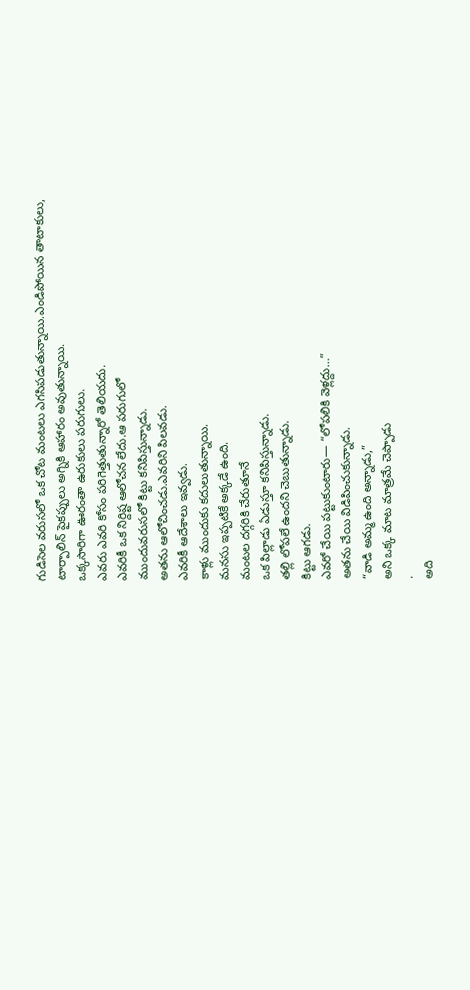గుడిసెల వరుసలో ఒక చోట మంటలు ఎగసిపడుతున్నాయి.ఎండిపోయిన తాటాకులు,
టార్పాలిన్ పైకప్పులు అగ్నికి ఆహారం అవుతున్నాయి.
ఒక్కసారిగా ఊరంతా ఉరుకులు పరుగులు.
ఎవరు ఎవరి కోసం పరిగెత్తుతున్నారో తెలియదు.
ఎవరికీ ఒక నిర్దిష్ట ఆలోచన లేదు.ఆ పరుగులో
ముందువరుసలో కిట్టు కనిపిస్తున్నాడు.
అతను ఆలోచించడు.ఎవరిని పిలవడు.
ఎవరికీ ఆదేశాలు ఇవ్వడు.
కాళ్లు ముందుకు కదులుతున్నాయి.
మనసు ఇప్పటికే అక్కడే ఉంది.
మంటల దగ్గరికి చేరుతూనే
ఒక పిల్లాడు ఏడుస్తూ కనిపిస్తున్నాడు.
తల్లి లోపలే ఉందని చెబుతున్నాడు.
కిట్టు ఆగడు.
ఎవరో చేయి పట్టుకుంటారు— “లోపలికి వెళ్లద్దు…”
అతను చేయి విడిపించుకున్నాడు.
“వాడి అమ్మ ఉంది అన్నాడు,”
అని ఒక్క మాట మాత్రమే చెప్పాడు
.
అది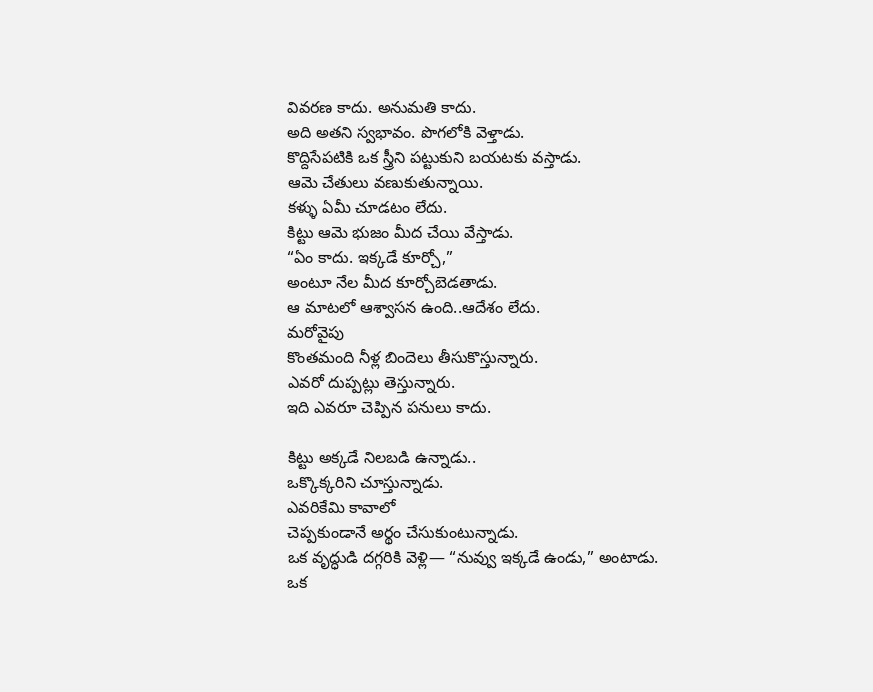వివరణ కాదు. అనుమతి కాదు.
అది అతని స్వభావం. పొగలోకి వెళ్తాడు.
కొద్దిసేపటికి ఒక స్త్రీని పట్టుకుని బయటకు వస్తాడు.
ఆమె చేతులు వణుకుతున్నాయి.
కళ్ళు ఏమీ చూడటం లేదు.
కిట్టు ఆమె భుజం మీద చేయి వేస్తాడు.
“ఏం కాదు. ఇక్కడే కూర్చో,”
అంటూ నేల మీద కూర్చోబెడతాడు.
ఆ మాటలో ఆశ్వాసన ఉంది..ఆదేశం లేదు.
మరోవైపు
కొంతమంది నీళ్ల బిందెలు తీసుకొస్తున్నారు.
ఎవరో దుప్పట్లు తెస్తున్నారు.
ఇది ఎవరూ చెప్పిన పనులు కాదు.

కిట్టు అక్కడే నిలబడి ఉన్నాడు..
ఒక్కొక్కరిని చూస్తున్నాడు.
ఎవరికేమి కావాలో
చెప్పకుండానే అర్థం చేసుకుంటున్నాడు.
ఒక వృద్ధుడి దగ్గరికి వెళ్లి— “నువ్వు ఇక్కడే ఉండు,” అంటాడు.
ఒక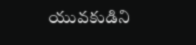యువకుడిని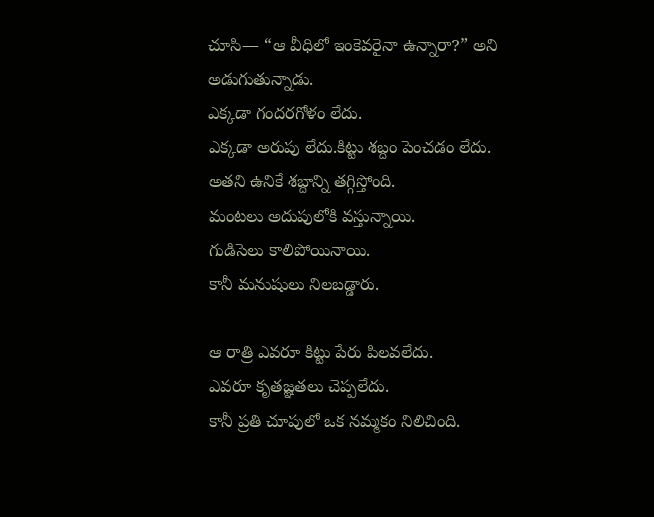చూసి— “ఆ వీధిలో ఇంకెవరైనా ఉన్నారా?” అని అడుగుతున్నాడు.
ఎక్కడా గందరగోళం లేదు.
ఎక్కడా అరుపు లేదు.కిట్టు శబ్దం పెంచడం లేదు.
అతని ఉనికే శబ్దాన్ని తగ్గిస్తోంది.
మంటలు అదుపులోకి వస్తున్నాయి.
గుడిసెలు కాలిపోయినాయి.
కానీ మనుషులు నిలబడ్డారు.

ఆ రాత్రి ఎవరూ కిట్టు పేరు పిలవలేదు.
ఎవరూ కృతజ్ఞతలు చెప్పలేదు.
కానీ ప్రతి చూపులో ఒక నమ్మకం నిలిచింది.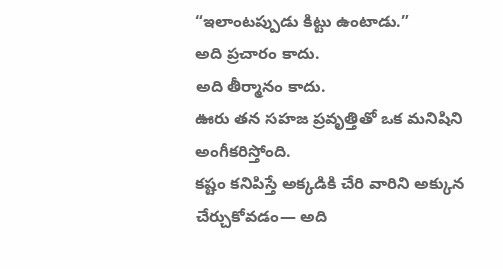“ఇలాంటప్పుడు కిట్టు ఉంటాడు.”
అది ప్రచారం కాదు.
అది తీర్మానం కాదు.
ఊరు తన సహజ ప్రవృత్తితో ఒక మనిషిని అంగీకరిస్తోంది.
కష్టం కనిపిస్తే అక్కడికి చేరి వారిని అక్కున చేర్చుకోవడం— అది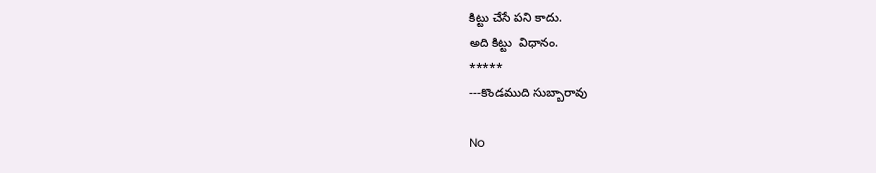కిట్టు చేసే పని కాదు.
అది కిట్టు  విధానం.
*****
---కొండముది సుబ్బారావు

No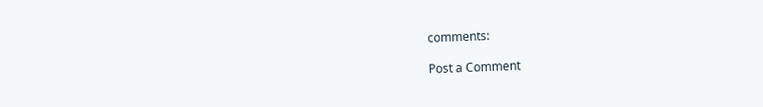comments:

Post a Comment